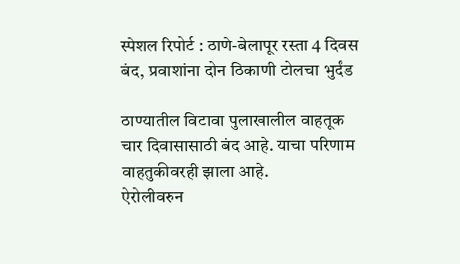स्पेशल रिपोर्ट : ठाणे-बेलापूर रस्ता 4 दिवस बंद, प्रवाशांना दोन ठिकाणी टोलचा भुर्दंड

ठाण्यातील विटावा पुलाखालील वाहतूक चार दिवासासाठी बंद आहे. याचा परिणाम वाहतुकीवरही झाला आहे.
ऐरोलीवरुन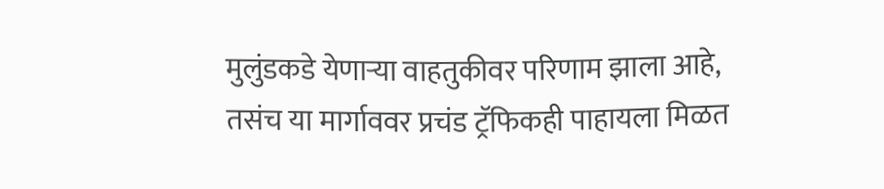मुलुंडकडे येणाऱ्या वाहतुकीवर परिणाम झाला आहे, तसंच या मार्गाववर प्रचंड ट्रॅफिकही पाहायला मिळत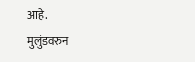आहे.
मुलुंडवरुन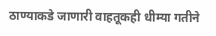ठाण्याकडे जाणारी वाहतूकही धीम्या गतीने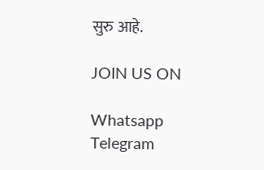सुरु आहे.

JOIN US ON

Whatsapp
Telegram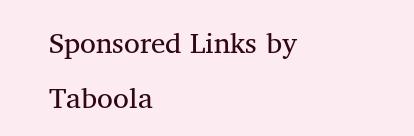Sponsored Links by Taboola